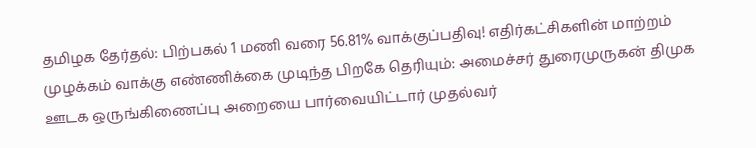தமிழக தேர்தல்: பிற்பகல் 1 மணி வரை 56.81% வாக்குப்பதிவு! எதிர்கட்சிகளின் மாற்றம் முழக்கம் வாக்கு எண்ணிக்கை முடிந்த பிறகே தெரியும்: அமைச்சர் துரைமுருகன் திமுக ஊடக ஒருங்கிணைப்பு அறையை பார்வையிட்டார் முதல்வர்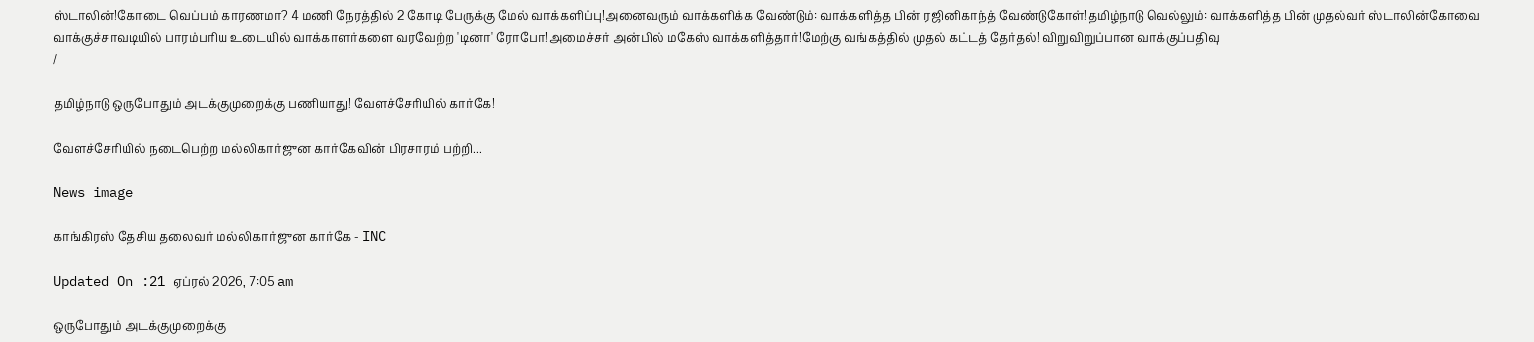ஸ்டாலின்!கோடை வெப்பம் காரணமா? 4 மணி நேரத்தில் 2 கோடி பேருக்கு மேல் வாக்களிப்பு!அனைவரும் வாக்களிக்க வேண்டும்: வாக்களித்த பின் ரஜினிகாந்த் வேண்டுகோள்!தமிழ்நாடு வெல்லும்: வாக்களித்த பின் முதல்வர் ஸ்டாலின்கோவை வாக்குச்சாவடியில் பாரம்பரிய உடையில் வாக்காளர்களை வரவேற்ற 'டினா' ரோபோ!அமைச்சர் அன்பில் மகேஸ் வாக்களித்தார்!மேற்கு வங்கத்தில் முதல் கட்டத் தேர்தல்! விறுவிறுப்பான வாக்குப்பதிவு
/

தமிழ்நாடு ஒருபோதும் அடக்குமுறைக்கு பணியாது! வேளச்சேரியில் கார்கே!

வேளச்சேரியில் நடைபெற்ற மல்லிகார்ஜுன கார்கேவின் பிரசாரம் பற்றி...

News image

காங்கிரஸ் தேசிய தலைவர் மல்லிகார்ஜுன கார்கே - INC

Updated On :21 ஏப்ரல் 2026, 7:05 am

ஒருபோதும் அடக்குமுறைக்கு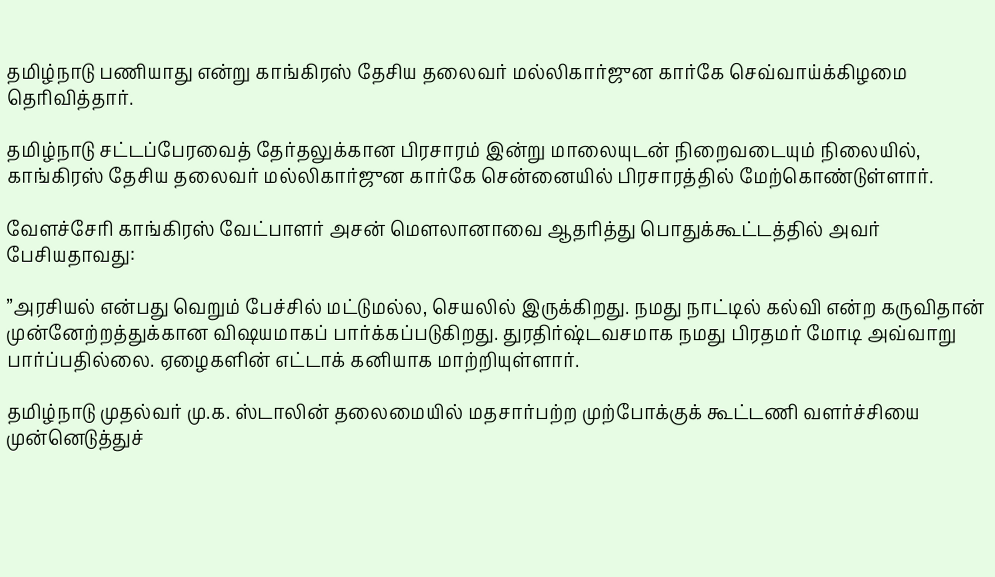தமிழ்நாடு பணியாது என்று காங்கிரஸ் தேசிய தலைவர் மல்லிகார்ஜுன கார்கே செவ்வாய்க்கிழமை தெரிவித்தார்.

தமிழ்நாடு சட்டப்பேரவைத் தேர்தலுக்கான பிரசாரம் இன்று மாலையுடன் நிறைவடையும் நிலையில், காங்கிரஸ் தேசிய தலைவர் மல்லிகார்ஜுன கார்கே சென்னையில் பிரசாரத்தில் மேற்கொண்டுள்ளார்.

வேளச்சேரி காங்கிரஸ் வேட்பாளர் அசன் மெளலானாவை ஆதரித்து பொதுக்கூட்டத்தில் அவர் பேசியதாவது:

”அரசியல் என்பது வெறும் பேச்சில் மட்டுமல்ல, செயலில் இருக்கிறது. நமது நாட்டில் கல்வி என்ற கருவிதான் முன்னேற்றத்துக்கான விஷயமாகப் பார்க்கப்படுகிறது. துரதிர்ஷ்டவசமாக நமது பிரதமர் மோடி அவ்வாறு பார்ப்பதில்லை. ஏழைகளின் எட்டாக் கனியாக மாற்றியுள்ளார்.

தமிழ்நாடு முதல்வர் மு.க. ஸ்டாலின் தலைமையில் மதசார்பற்ற முற்போக்குக் கூட்டணி வளர்ச்சியை முன்னெடுத்துச்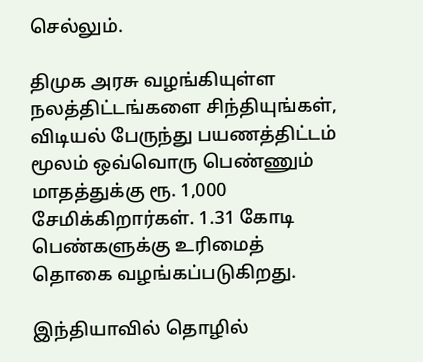செல்லும்.

திமுக அரசு வழங்கியுள்ள நலத்திட்டங்களை சிந்தியுங்கள், விடியல் பேருந்து பயணத்திட்டம் மூலம் ஒவ்வொரு பெண்ணும் மாதத்துக்கு ரூ. 1,000 சேமிக்கிறார்கள். 1.31 கோடி பெண்களுக்கு உரிமைத் தொகை வழங்கப்படுகிறது.

இந்தியாவில் தொழில்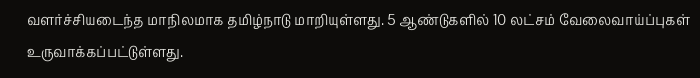வளர்ச்சியடைந்த மாநிலமாக தமிழ்நாடு மாறியுள்ளது. 5 ஆண்டுகளில் 10 லட்சம் வேலைவாய்ப்புகள் உருவாக்கப்பட்டுள்ளது.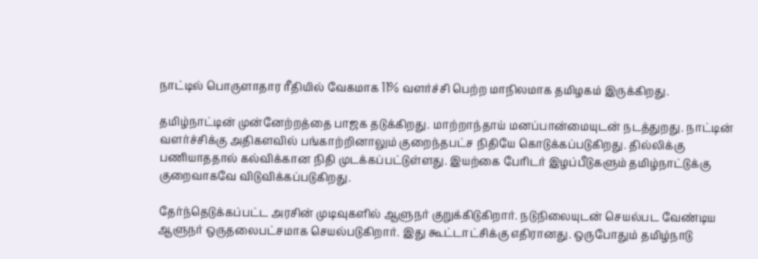நாட்டில் பொருளாதார ரீதியில் வேகமாக 11% வளர்ச்சி பெற்ற மாநிலமாக தமிழகம் இருக்கிறது.

தமிழ்நாட்டின் முன்னேற்றத்தை பாஜக தடுக்கிறது. மாற்றாந்தாய் மனப்பான்மையுடன் நடத்துறது. நாட்டின் வளர்ச்சிக்கு அதிகளவில் பங்காற்றினாலும் குறைந்தபட்ச நிதியே கொடுக்கப்படுகிறது. தில்லிக்கு பணியாததால் கல்விக்கான நிதி முடக்கப்பட்டுள்ளது. இயற்கை பேரிடர் இழப்பீடுகளும் தமிழ்நாட்டுக்கு குறைவாகவே விடுவிக்கப்படுகிறது.

தேர்ந்தெடுக்கப்பட்ட அரசின் முடிவுகளில் ஆளுநர் குறுக்கிடுகிறார். நடுநிலையுடன் செயல்பட வேண்டிய ஆளுநர் ஒருதலைபட்சமாக செயல்படுகிறார். இது கூட்டாட்சிக்கு எதிரானது. ஒருபோதும் தமிழ்நாடு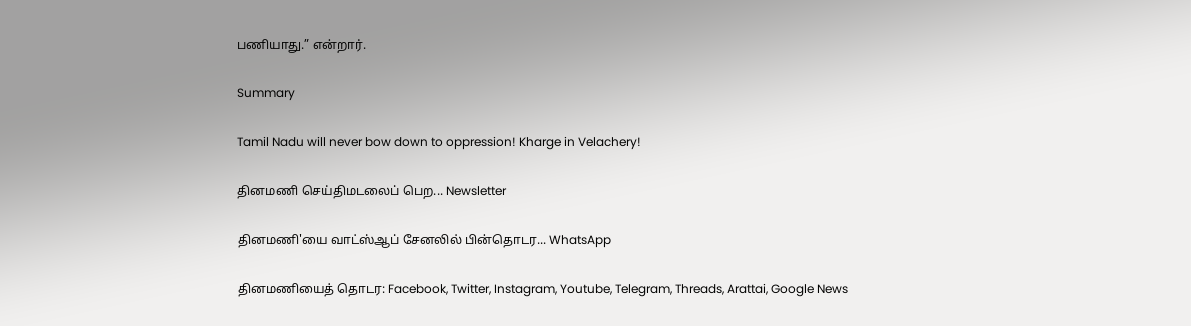பணியாது.” என்றார்.

Summary

Tamil Nadu will never bow down to oppression! Kharge in Velachery!

தினமணி செய்திமடலைப் பெற... Newsletter

தினமணி'யை வாட்ஸ்ஆப் சேனலில் பின்தொடர... WhatsApp

தினமணியைத் தொடர: Facebook, Twitter, Instagram, Youtube, Telegram, Threads, Arattai, Google News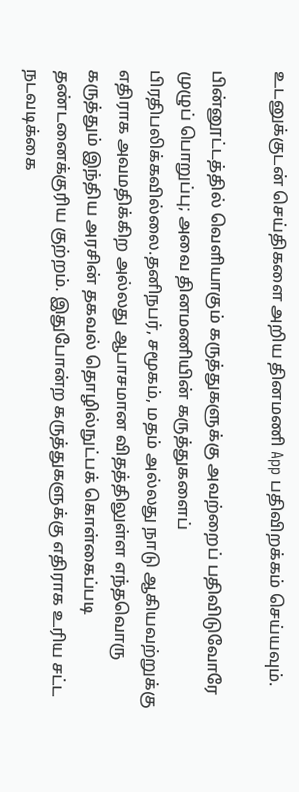உடனுக்குடன் செய்திகளை அறிய தினமணி App பதிவிறக்கம் செய்யவும்.

பின்னூட்டத்தில் வெளியாகும் கருத்துகளுக்கு அவற்றைப் பதிவிடுவோரே முழுப் பொறுப்பு; அவை தினமணியின் கருத்துகளைப் பிரதிபலிக்கவில்லை.தனிநபர், சமூகம், மதம் அல்லது நாடு ஆகியவற்றுக்கு எதிராக அவமதிக்கிற அல்லது ஆபாசமான விதத்திலுள்ள எந்தவொரு கருத்தும் இந்திய அரசின் தகவல் தொழில்நுட்பக் கொள்கைப்படி தண்டனைக்குரிய குற்றம். இதுபோன்ற கருத்துகளுக்கு எதிராக உரிய சட்ட நடவடிக்கை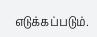எடுக்கப்படும்.